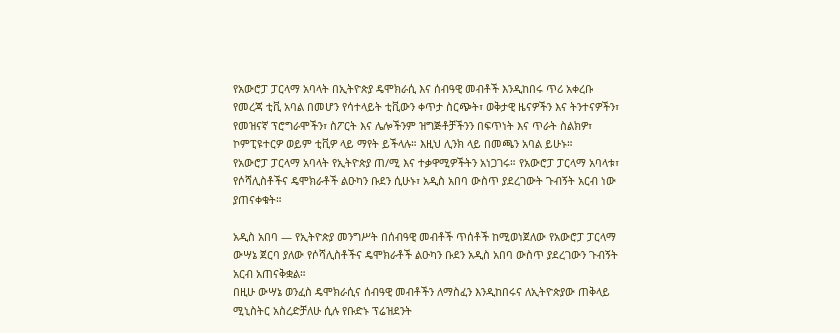የአውሮፓ ፓርላማ አባላት በኢትዮጵያ ዴሞክራሲ እና ሰብዓዊ መብቶች እንዲከበሩ ጥሪ አቀረቡ
የመረጃ ቲቪ አባል በመሆን የሳተላይት ቲቪውን ቀጥታ ስርጭት፣ ወቅታዊ ዜናዎችን እና ትንተናዎችን፣ የመዝናኛ ፕሮግራሞችን፣ ስፖርት እና ሌሎችንም ዝግጅቶቻችንን በፍጥነት እና ጥራት ስልክዎ፣ ኮምፒዩተርዎ ወይም ቲቪዎ ላይ ማየት ይችላሉ። እዚህ ሊንክ ላይ በመጫን አባል ይሁኑ።
የአውሮፓ ፓርላማ አባላት የኢትዮጵያ ጠ/ሚ እና ተቃዋሚዎችትን አነጋገሩ። የአውሮፓ ፓርላማ አባላቱ፣ የሶሻሊስቶችና ዴሞክራቶች ልዑካን ቡደን ሲሁኑ፣ አዲስ አበባ ውስጥ ያደረገውት ጉብኝት አርብ ነው ያጠናቀቁት።

አዲስ አበባ — የኢትዮጵያ መንግሥት በሰብዓዊ መብቶች ጥሰቶች ከሚወነጀለው የአውሮፓ ፓርላማ ውሣኔ ጀርባ ያለው የሶሻሊስቶችና ዴሞክራቶች ልዑካን ቡደን አዲስ አበባ ውስጥ ያደረገውን ጉብኝት አርብ አጠናቅቋል።
በዚሁ ውሣኔ ወንፈስ ዴሞክራሲና ሰብዓዊ መብቶችን ለማስፈን እንዲከበሩና ለኢትዮጵያው ጠቅላይ ሚኒስትር አስረድቻለሁ ሲሉ የቡድኑ ፕሬዝደንት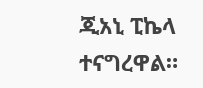ጂአኒ ፒኬላ ተናግረዋል።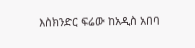እስክንድር ፍሬው ከአዲስ አበባ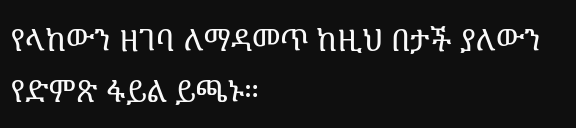የላከውን ዘገባ ለማዳመጥ ከዚህ በታች ያለውን የድምጽ ፋይል ይጫኑ።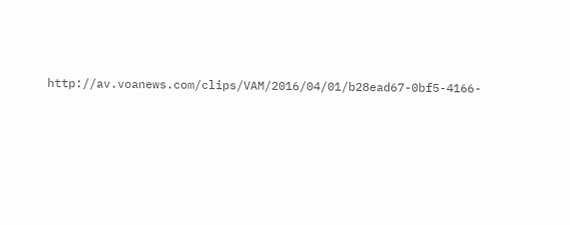http://av.voanews.com/clips/VAM/2016/04/01/b28ead67-0bf5-4166-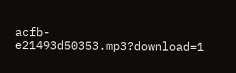acfb-e21493d50353.mp3?download=1